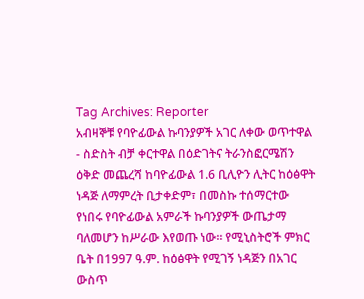Tag Archives: Reporter
አብዛኞቹ የባዮፊውል ኩባንያዎች አገር ለቀው ወጥተዋል
- ስድስት ብቻ ቀርተዋል በዕድገትና ትራንስፎርሜሽን ዕቅድ መጨረሻ ከባዮፊውል 1.6 ቢሊዮን ሊትር ከዕፅዋት ነዳጅ ለማምረት ቢታቀድም፣ በመስኩ ተሰማርተው የነበሩ የባዮፊውል አምራች ኩባንያዎች ውጤታማ ባለመሆን ከሥራው እየወጡ ነው፡፡ የሚኒስትሮች ምክር ቤት በ1997 ዓ.ም. ከዕፅዋት የሚገኝ ነዳጅን በአገር ውስጥ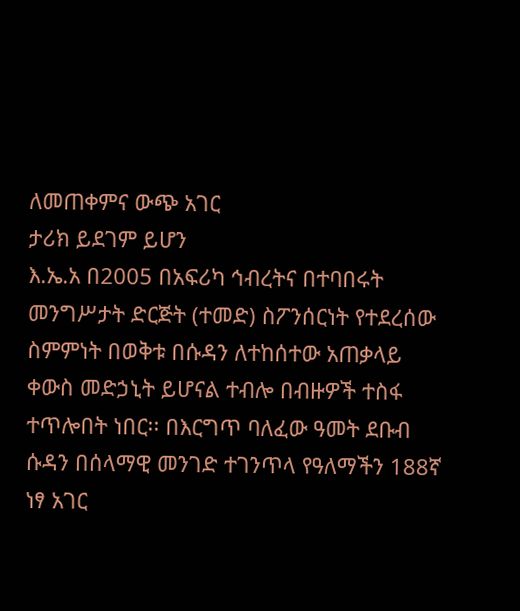ለመጠቀምና ውጭ አገር
ታሪክ ይደገም ይሆን
እ.ኤ.አ በ2005 በአፍሪካ ኅብረትና በተባበሩት መንግሥታት ድርጅት (ተመድ) ስፖንሰርነት የተደረሰው ስምምነት በወቅቱ በሱዳን ለተከሰተው አጠቃላይ ቀውስ መድኃኒት ይሆናል ተብሎ በብዙዎች ተስፋ ተጥሎበት ነበር፡፡ በእርግጥ ባለፈው ዓመት ደቡብ ሱዳን በሰላማዊ መንገድ ተገንጥላ የዓለማችን 188ኛ ነፃ አገር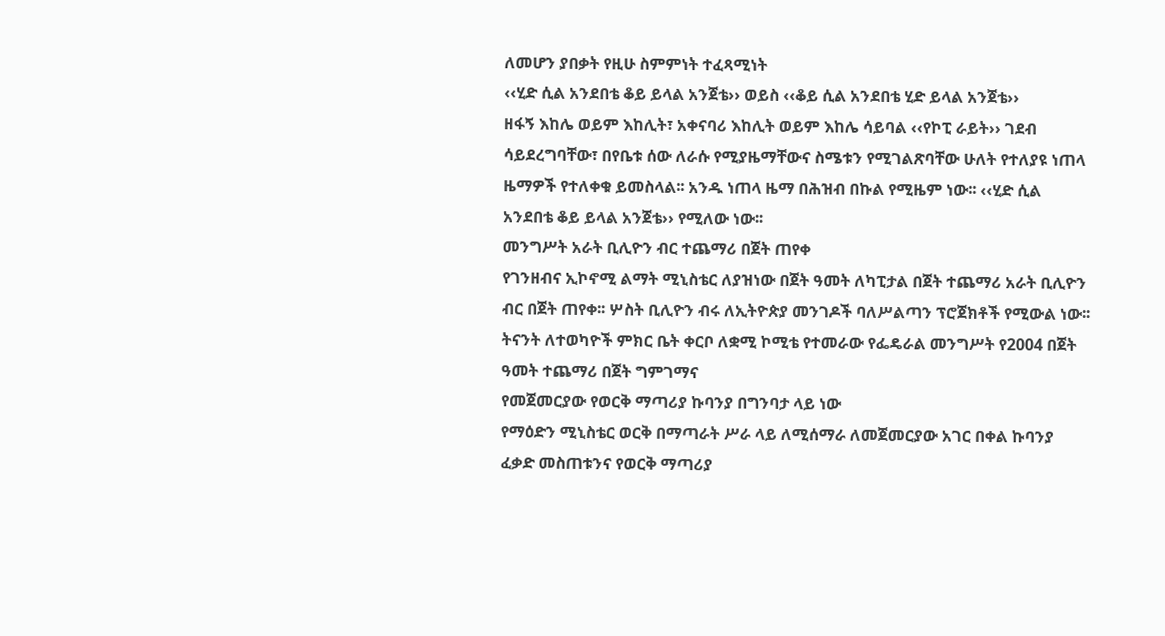ለመሆን ያበቃት የዚሁ ስምምነት ተፈጻሚነት
‹‹ሂድ ሲል አንደበቴ ቆይ ይላል አንጀቴ›› ወይስ ‹‹ቆይ ሲል አንደበቴ ሂድ ይላል አንጀቴ››
ዘፋኝ እከሌ ወይም እከሊት፣ አቀናባሪ እከሊት ወይም እከሌ ሳይባል ‹‹የኮፒ ራይት›› ገደብ ሳይደረግባቸው፣ በየቤቱ ሰው ለራሱ የሚያዜማቸውና ስሜቱን የሚገልጽባቸው ሁለት የተለያዩ ነጠላ ዜማዎች የተለቀቁ ይመስላል፡፡ አንዱ ነጠላ ዜማ በሕዝብ በኩል የሚዜም ነው፡፡ ‹‹ሂድ ሲል አንደበቴ ቆይ ይላል አንጀቴ›› የሚለው ነው፡፡
መንግሥት አራት ቢሊዮን ብር ተጨማሪ በጀት ጠየቀ
የገንዘብና ኢኮኖሚ ልማት ሚኒስቴር ለያዝነው በጀት ዓመት ለካፒታል በጀት ተጨማሪ አራት ቢሊዮን ብር በጀት ጠየቀ፡፡ ሦስት ቢሊዮን ብሩ ለኢትዮጵያ መንገዶች ባለሥልጣን ፕሮጀክቶች የሚውል ነው፡፡ ትናንት ለተወካዮች ምክር ቤት ቀርቦ ለቋሚ ኮሚቴ የተመራው የፌዴራል መንግሥት የ2004 በጀት ዓመት ተጨማሪ በጀት ግምገማና
የመጀመርያው የወርቅ ማጣሪያ ኩባንያ በግንባታ ላይ ነው
የማዕድን ሚኒስቴር ወርቅ በማጣራት ሥራ ላይ ለሚሰማራ ለመጀመርያው አገር በቀል ኩባንያ ፈቃድ መስጠቱንና የወርቅ ማጣሪያ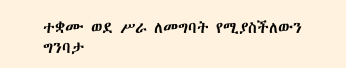ተቋሙ ወደ ሥራ ለመግባት የሚያስችለውን ግንባታ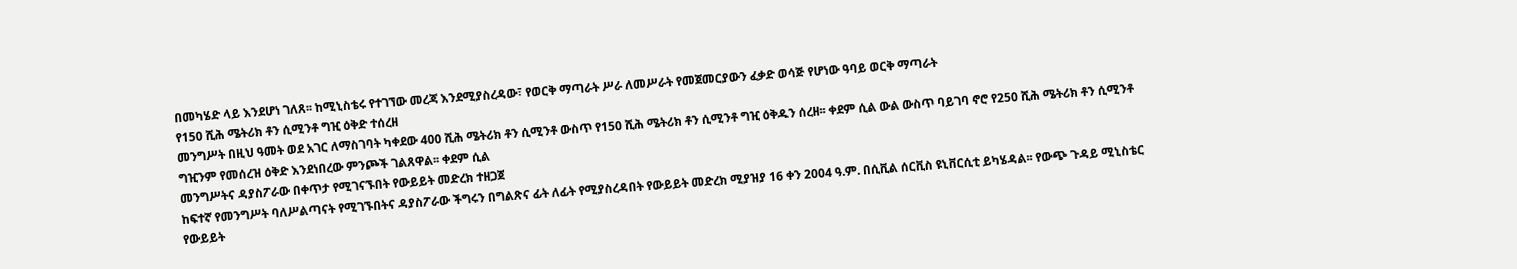በመካሄድ ላይ እንደሆነ ገለጸ፡፡ ከሚኒስቴሩ የተገኘው መረጃ እንደሚያስረዳው፣ የወርቅ ማጣራት ሥራ ለመሥራት የመጀመርያውን ፈቃድ ወሳጅ የሆነው ዓባይ ወርቅ ማጣራት
የ150 ሺሕ ሜትሪክ ቶን ሲሚንቶ ግዢ ዕቅድ ተሰረዘ
መንግሥት በዚህ ዓመት ወደ አገር ለማስገባት ካቀደው 400 ሺሕ ሜትሪክ ቶን ሲሚንቶ ውስጥ የ150 ሺሕ ሜትሪክ ቶን ሲሚንቶ ግዢ ዕቅዱን ሰረዘ፡፡ ቀደም ሲል ውል ውስጥ ባይገባ ኖሮ የ250 ሺሕ ሜትሪክ ቶን ሲሚንቶ ግዢንም የመሰረዝ ዕቅድ እንደነበረው ምንጮች ገልጸዋል፡፡ ቀደም ሲል
መንግሥትና ዳያስፖራው በቀጥታ የሚገናኙበት የውይይት መድረክ ተዘጋጀ
ከፍተኛ የመንግሥት ባለሥልጣናት የሚገኙበትና ዳያስፖራው ችግሩን በግልጽና ፊት ለፊት የሚያስረዳበት የውይይት መድረክ ሚያዝያ 16 ቀን 2004 ዓ.ም. በሲቪል ሰርቪስ ዩኒቨርሲቲ ይካሄዳል፡፡ የውጭ ጉዳይ ሚኒስቴር የውይይት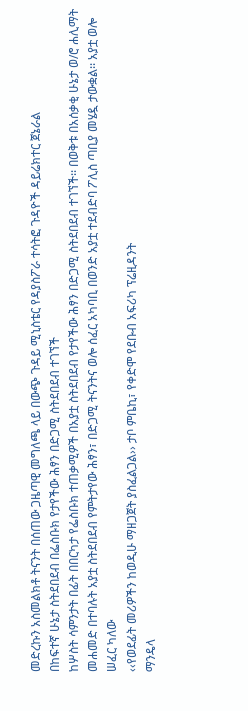መድረኩን አስመልክቶ ትናንት በሰጠው ጋዜጣዊ መግለጫ ላይ በውጭ ጉዳይ ሚኒስቴር የዳያስፖራ ተሳትፎ ጉዳዮች ዳይሬክተር ጀኔራል
በከፍተኛ ሁኔታ ስትደበደብ በፌስቡክ የታየችው ሕፃን በድጋሚ ስትደበደብ ተገኘች
ከሦስት ሳምንታት በፊት በበርካታ የፌስቡክ ተጠቃሚዎች በአያቷ ስትደበደብ የታየችው ሕፃን በድጋሚ ስትደበደብ ተገኘች፡፡ በወቅቱ በአሰቃቂ ሁኔታ ወ/ሮ ሐሊማት መሐመድ በተባሉት አያቷ ስትደበደብ የምትታየው ሕፃን፣ በድጋሚ ትናንትና ወሎ ሰፈር አካባቢ በወንድ አያቷ ተደብድባ ፖሊስ ጣቢያ መሄዷ ታውቋል፡፡ አያቷ ወሎ ሠፈር ካለው
‹‹የወደፊት መሪዎችን ከወዲሁ ማዘጋጀት ያስፈልጋል›› ታቦ ምቤኪ፣ የቀድሞ የደቡብ አፍሪካ ፕሬዚዳንት
ማንዴላ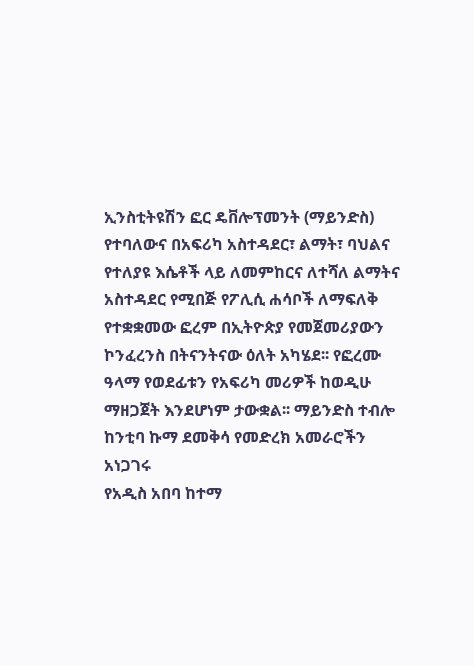ኢንስቲትዩሽን ፎር ዴቨሎፕመንት (ማይንድስ) የተባለውና በአፍሪካ አስተዳደር፣ ልማት፣ ባህልና የተለያዩ እሴቶች ላይ ለመምከርና ለተሻለ ልማትና አስተዳደር የሚበጅ የፖሊሲ ሐሳቦች ለማፍለቅ የተቋቋመው ፎረም በኢትዮጵያ የመጀመሪያውን ኮንፈረንስ በትናንትናው ዕለት አካሄደ፡፡ የፎረሙ ዓላማ የወደፊቱን የአፍሪካ መሪዎች ከወዲሁ ማዘጋጀት እንደሆነም ታውቋል፡፡ ማይንድስ ተብሎ
ከንቲባ ኩማ ደመቅሳ የመድረክ አመራሮችን አነጋገሩ
የአዲስ አበባ ከተማ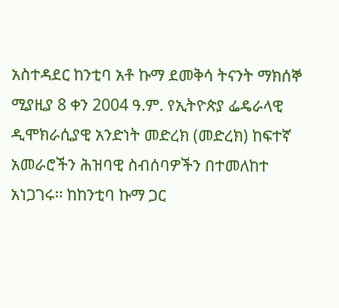አስተዳደር ከንቲባ አቶ ኩማ ደመቅሳ ትናንት ማክሰኞ ሚያዚያ 8 ቀን 2004 ዓ.ም. የኢትዮጵያ ፌዴራላዊ ዲሞክራሲያዊ አንድነት መድረክ (መድረክ) ከፍተኛ አመራሮችን ሕዝባዊ ስብሰባዎችን በተመለከተ አነጋገሩ፡፡ ከከንቲባ ኩማ ጋር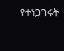የተነጋገሩት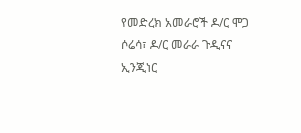የመድረክ አመራሮች ዶ/ር ሞጋ ሶሬሳ፣ ዶ/ር መራራ ጉዲናና ኢንጂነር